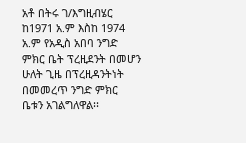አቶ በትሩ ገ/እግዚብሄር ከ1971 አ.ም እስከ 1974 አ.ም የአዲስ አበባ ንግድ ምክር ቤት ፕረዚደንት በመሆን ሁለት ጊዜ በፕረዚዳንትነት በመመረጥ ንግድ ምክር ቤቱን አገልግለዋል፡፡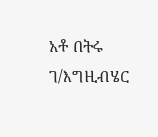አቶ በትሩ ገ/እግዚብሄር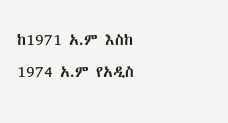ከ1971 አ.ም እስከ 1974 አ.ም የአዲስ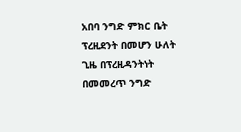አበባ ንግድ ምክር ቤት ፕረዚደንት በመሆን ሁለት ጊዜ በፕረዚዳንትነት በመመረጥ ንግድ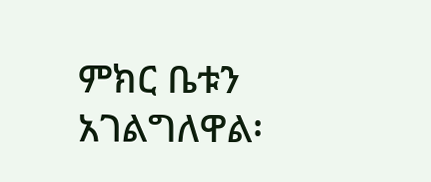ምክር ቤቱን አገልግለዋል፡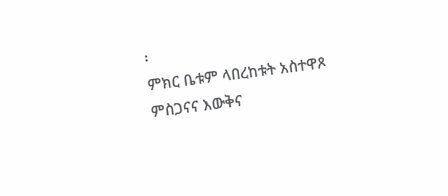፡
ምክር ቤቱም ላበረከቱት አስተዋጾ ምስጋናና እውቅና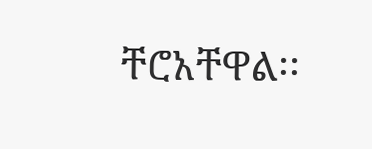ቸሮአቸዋል፡፡